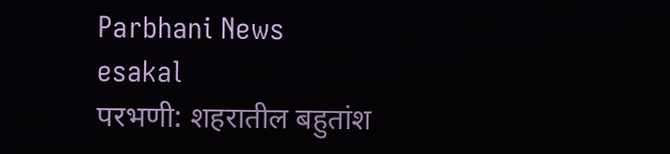Parbhani News
esakal
परभणी: शहरातील बहुतांश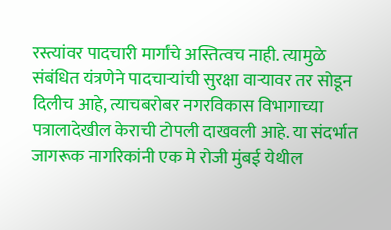रस्त्यांवर पादचारी मार्गांचे अस्तित्वच नाही. त्यामुळे संबंधित यंत्रणेने पादचाऱ्यांची सुरक्षा वाऱ्यावर तर सोडून दिलीच आहे, त्याचबरोबर नगरविकास विभागाच्या पत्रालादेखील केराची टोपली दाखवली आहे. या संदर्भात जागरूक नागरिकांनी एक मे रोजी मुंबई येथील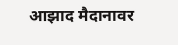आझाद मैदानावर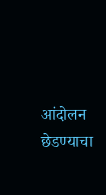आंदोलन छेडण्याचा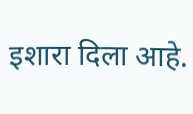इशारा दिला आहे.